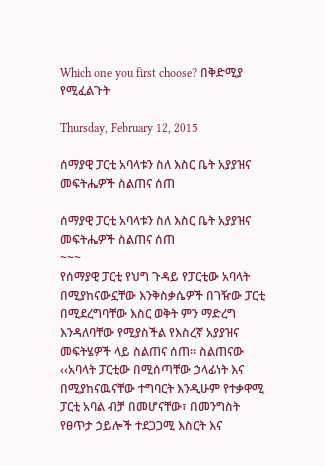Which one you first choose? በቅድሚያ የሚፈልጉት

Thursday, February 12, 2015

ሰማያዊ ፓርቲ አባላቱን ስለ እስር ቤት አያያዝና መፍትሔዎች ስልጠና ሰጠ

ሰማያዊ ፓርቲ አባላቱን ስለ እስር ቤት አያያዝና መፍትሔዎች ስልጠና ሰጠ
~~~
የሰማያዊ ፓርቲ የህግ ጉዳይ የፓርቲው አባላት በሚያከናውኗቸው እንቅስቃሴዎች በገዥው ፓርቲ በሚደረግባቸው እስር ወቅት ምን ማድረግ እንዳለባቸው የሚያስችል የእስረኛ አያያዝና መፍትሄዎች ላይ ስልጠና ሰጠ፡፡ ስልጠናው ‹‹አባላት ፓርቲው በሚሰጣቸው ኃላፊነት እና በሚያከናዉናቸው ተግባርት እንዲሁም የተቃዋሚ ፓርቲ አባል ብቻ በመሆናቸው፣ በመንግስት የፀጥታ ኃይሎች ተደጋጋሚ እስርት እና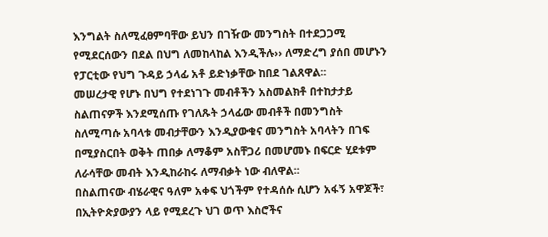እንግልት ስለሚፈፀምባቸው ይህን በገዥው መንግስት በተደጋጋሚ የሚደርሰውን በደል በህግ ለመከላከል እንዲችሉ›› ለማድረግ ያሰበ መሆኑን የፓርቲው የህግ ጉዳይ ኃላፊ አቶ ይድነቃቸው ከበደ ገልጸዋል፡፡
መሠረታዊ የሆኑ በህግ የተደነገጉ መብቶችን አስመልክቶ በተከታታይ ስልጠናዎች እንደሚሰጡ የገለጹት ኃላፊው መብቶች በመንግስት ስለሚጣሱ አባላቱ መብታቸውን እንዲያውቁና መንግስት አባላትን በገፍ በሚያስርበት ወቅት ጠበቃ ለማቆም አስቸጋሪ በመሆመኑ በፍርድ ሂደቱም ለራሳቸው መብት እንዲከራከሩ ለማብቃት ነው ብለዋል፡፡
በስልጠናው ብሄራዊና ዓለም አቀፍ ህጎችም የተዳሰሱ ሲሆን አፋኝ አዋጆች፣ በኢትዮጵያውያን ላይ የሚደረጉ ህገ ወጥ እስሮችና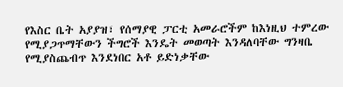የእስር ቤት አያያዝ፣ የሰማያዊ ፓርቲ አመራሮችም ከእነዚህ ተምረው የሚያጋጥማቸውን ችግሮች እንዴት መወጣት እንዳለባቸው ግንዛቤ የሚያስጨብጥ እንደነበር አቶ ይድነቃቸው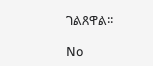ገልጸዋል፡፡

No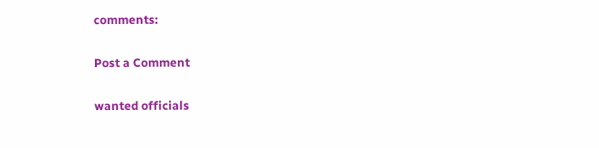comments:

Post a Comment

wanted officials